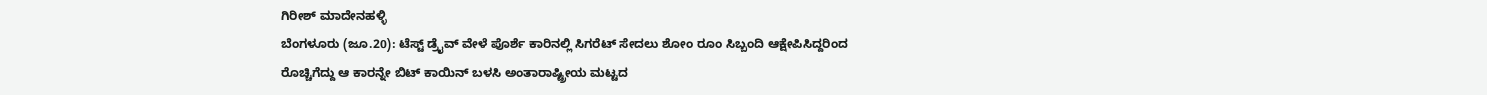ಗಿರೀಶ್ ಮಾದೇನಹಳ್ಳಿ
ಬೆಂಗಳೂರು (ಜೂ.20): ಟೆಸ್ಟ್ ಡ್ರೈವ್ ವೇಳೆ ಪೊರ್ಶೆ ಕಾರಿನಲ್ಲಿ ಸಿಗರೆಟ್ ಸೇದಲು ಶೋಂ ರೂಂ ಸಿಬ್ಬಂದಿ ಆಕ್ಷೇಪಿಸಿದ್ದರಿಂದ ರೊಚ್ಚಿಗೆದ್ದು ಆ ಕಾರನ್ನೇ ಬಿಟ್ ಕಾಯಿನ್ ಬಳಸಿ ಅಂತಾರಾಷ್ಟ್ರೀಯ ಮಟ್ಟದ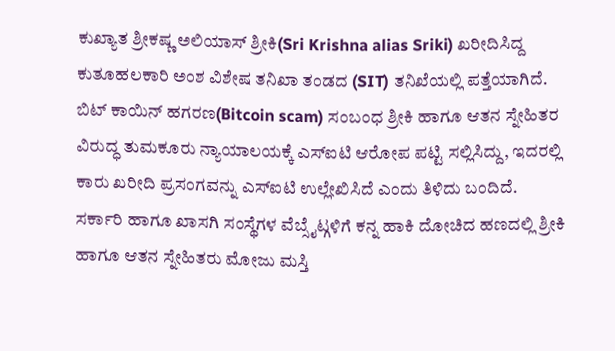ಕುಖ್ಯಾತ ಶ್ರೀಕಷ್ಣ ಅಲಿಯಾಸ್ ಶ್ರೀಕಿ(Sri Krishna alias Sriki) ಖರೀದಿಸಿದ್ದ ಕುತೂಹಲಕಾರಿ ಅಂಶ ವಿಶೇಷ ತನಿಖಾ ತಂಡದ (SIT) ತನಿಖೆಯಲ್ಲಿ ಪತ್ತೆಯಾಗಿದೆ.
ಬಿಟ್ ಕಾಯಿನ್ ಹಗರಣ(Bitcoin scam) ಸಂಬಂಧ ಶ್ರೀಕಿ ಹಾಗೂ ಆತನ ಸ್ನೇಹಿತರ ವಿರುದ್ಧ ತುಮಕೂರು ನ್ಯಾಯಾಲಯಕ್ಕೆ ಎಸ್ಐಟಿ ಆರೋಪ ಪಟ್ಟಿ ಸಲ್ಲಿಸಿದ್ದು, ಇದರಲ್ಲಿ ಕಾರು ಖರೀದಿ ಪ್ರಸಂಗವನ್ನು ಎಸ್ಐಟಿ ಉಲ್ಲೇಖಿಸಿದೆ ಎಂದು ತಿಳಿದು ಬಂದಿದೆ.
ಸರ್ಕಾರಿ ಹಾಗೂ ಖಾಸಗಿ ಸಂಸ್ಥೆಗಳ ವೆಬ್ಸೈಟ್ಗಳಿಗೆ ಕನ್ನ ಹಾಕಿ ದೋಚಿದ ಹಣದಲ್ಲಿ ಶ್ರೀಕಿ ಹಾಗೂ ಆತನ ಸ್ನೇಹಿತರು ಮೋಜು ಮಸ್ತಿ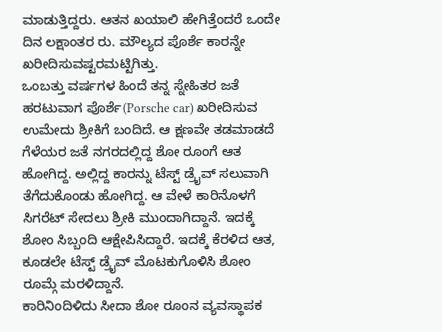ಮಾಡುತ್ತಿದ್ದರು. ಆತನ ಖಯಾಲಿ ಹೇಗಿತ್ತೆಂದರೆ ಒಂದೇ ದಿನ ಲಕ್ಷಾಂತರ ರು. ಮೌಲ್ಯದ ಪೊರ್ಶೆ ಕಾರನ್ನೇ ಖರೀದಿಸುವಷ್ಟರಮಟ್ಟಿಗಿತ್ತು.
ಒಂಬತ್ತು ವರ್ಷಗಳ ಹಿಂದೆ ತನ್ನ ಸ್ನೇಹಿತರ ಜತೆ ಹರಟುವಾಗ ಪೊರ್ಶೆ(Porsche car) ಖರೀದಿಸುವ ಉಮೇದು ಶ್ರೀಕಿಗೆ ಬಂದಿದೆ. ಆ ಕ್ಷಣವೇ ತಡಮಾಡದೆ ಗೆಳೆಯರ ಜತೆ ನಗರದಲ್ಲಿದ್ದ ಶೋ ರೂಂಗೆ ಆತ ಹೋಗಿದ್ದ. ಅಲ್ಲಿದ್ದ ಕಾರನ್ನು ಟೆಸ್ಟ್ ಡ್ರೈವ್ ಸಲುವಾಗಿ ತೆಗೆದುಕೊಂಡು ಹೋಗಿದ್ದ. ಆ ವೇಳೆ ಕಾರಿನೊಳಗೆ ಸಿಗರೆಟ್ ಸೇದಲು ಶ್ರೀಕಿ ಮುಂದಾಗಿದ್ದಾನೆ. ಇದಕ್ಕೆ ಶೋಂ ಸಿಬ್ಬಂದಿ ಆಕ್ಷೇಪಿಸಿದ್ದಾರೆ. ಇದಕ್ಕೆ ಕೆರಳಿದ ಆತ, ಕೂಡಲೇ ಟೆಸ್ಟ್ ಡ್ರೈವ್ ಮೊಟಕುಗೊಳಿಸಿ ಶೋಂ ರೂಮ್ಗೆ ಮರಳಿದ್ದಾನೆ.
ಕಾರಿನಿಂದಿಳಿದು ಸೀದಾ ಶೋ ರೂಂನ ವ್ಯವಸ್ಥಾಪಕ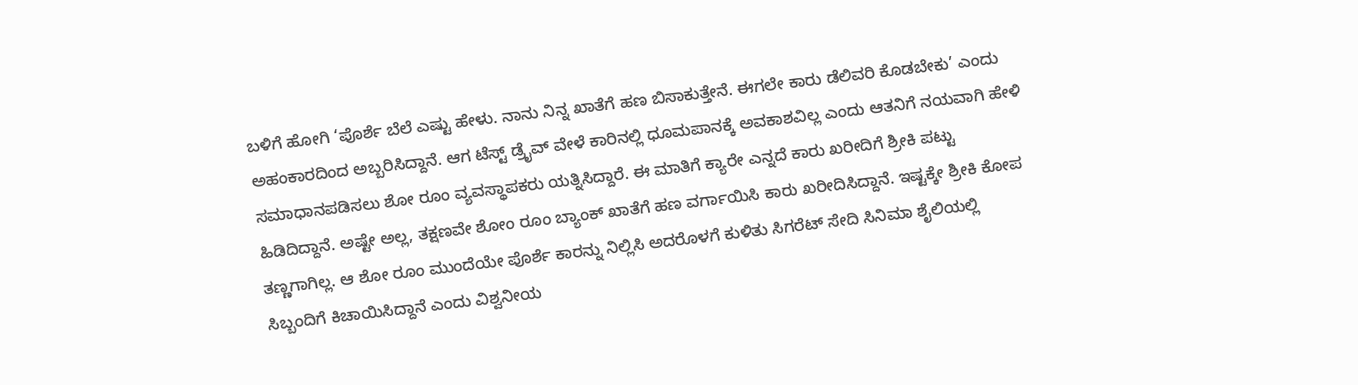ಬಳಿಗೆ ಹೋಗಿ ‘ಪೊರ್ಶೆ ಬೆಲೆ ಎಷ್ಟು ಹೇಳು. ನಾನು ನಿನ್ನ ಖಾತೆಗೆ ಹಣ ಬಿಸಾಕುತ್ತೇನೆ. ಈಗಲೇ ಕಾರು ಡೆಲಿವರಿ ಕೊಡಬೇಕು’ ಎಂದು ಅಹಂಕಾರದಿಂದ ಅಬ್ಬರಿಸಿದ್ದಾನೆ. ಆಗ ಟೆಸ್ಟ್ ಡ್ರೈವ್ ವೇಳೆ ಕಾರಿನಲ್ಲಿ ಧೂಮಪಾನಕ್ಕೆ ಅವಕಾಶವಿಲ್ಲ ಎಂದು ಆತನಿಗೆ ನಯವಾಗಿ ಹೇಳಿ ಸಮಾಧಾನಪಡಿಸಲು ಶೋ ರೂಂ ವ್ಯವಸ್ಥಾಪಕರು ಯತ್ನಿಸಿದ್ದಾರೆ. ಈ ಮಾತಿಗೆ ಕ್ಯಾರೇ ಎನ್ನದೆ ಕಾರು ಖರೀದಿಗೆ ಶ್ರೀಕಿ ಪಟ್ಟು ಹಿಡಿದಿದ್ದಾನೆ. ಅಷ್ಟೇ ಅಲ್ಲ, ತಕ್ಷಣವೇ ಶೋಂ ರೂಂ ಬ್ಯಾಂಕ್ ಖಾತೆಗೆ ಹಣ ವರ್ಗಾಯಿಸಿ ಕಾರು ಖರೀದಿಸಿದ್ದಾನೆ. ಇಷ್ಟಕ್ಕೇ ಶ್ರೀಕಿ ಕೋಪ ತಣ್ಣಗಾಗಿಲ್ಲ. ಆ ಶೋ ರೂಂ ಮುಂದೆಯೇ ಪೊರ್ಶೆ ಕಾರನ್ನು ನಿಲ್ಲಿಸಿ ಅದರೊಳಗೆ ಕುಳಿತು ಸಿಗರೆಟ್ ಸೇದಿ ಸಿನಿಮಾ ಶೈಲಿಯಲ್ಲಿ ಸಿಬ್ಬಂದಿಗೆ ಕಿಚಾಯಿಸಿದ್ದಾನೆ ಎಂದು ವಿಶ್ವನೀಯ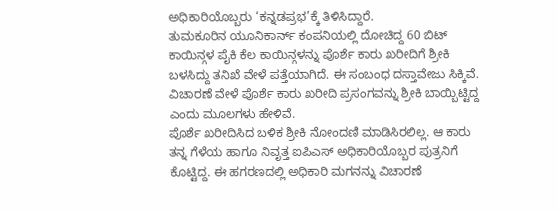ಅಧಿಕಾರಿಯೊಬ್ಬರು ‘ಕನ್ನಡಪ್ರಭ’ಕ್ಕೆ ತಿಳಿಸಿದ್ದಾರೆ.
ತುಮಕೂರಿನ ಯೂನಿಕಾರ್ನ್ ಕಂಪನಿಯಲ್ಲಿ ದೋಚಿದ್ದ 60 ಬಿಟ್ ಕಾಯಿನ್ಗಳ ಪೈಕಿ ಕೆಲ ಕಾಯಿನ್ಗಳನ್ನು ಪೊರ್ಶೆ ಕಾರು ಖರೀದಿಗೆ ಶ್ರೀಕಿ ಬಳಸಿದ್ದು ತನಿಖೆ ವೇಳೆ ಪತ್ತೆಯಾಗಿದೆ. ಈ ಸಂಬಂಧ ದಸ್ತಾವೇಜು ಸಿಕ್ಕಿವೆ. ವಿಚಾರಣೆ ವೇಳೆ ಪೊರ್ಶೆ ಕಾರು ಖರೀದಿ ಪ್ರಸಂಗವನ್ನು ಶ್ರೀಕಿ ಬಾಯ್ಬಿಟ್ಟಿದ್ದ ಎಂದು ಮೂಲಗಳು ಹೇಳಿವೆ.
ಪೊರ್ಶೆ ಖರೀದಿಸಿದ ಬಳಿಕ ಶ್ರೀಕಿ ನೋಂದಣಿ ಮಾಡಿಸಿರಲಿಲ್ಲ. ಆ ಕಾರು ತನ್ನ ಗೆಳೆಯ ಹಾಗೂ ನಿವೃತ್ತ ಐಪಿಎಸ್ ಅಧಿಕಾರಿಯೊಬ್ಬರ ಪುತ್ರನಿಗೆ ಕೊಟ್ಟಿದ್ದ. ಈ ಹಗರಣದಲ್ಲಿ ಅಧಿಕಾರಿ ಮಗನನ್ನು ವಿಚಾರಣೆ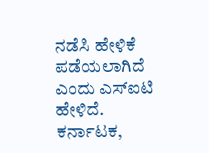ನಡೆಸಿ ಹೇಳಿಕೆ ಪಡೆಯಲಾಗಿದೆ ಎಂದು ಎಸ್ಐಟಿ ಹೇಳಿದೆ.
ಕರ್ನಾಟಕ,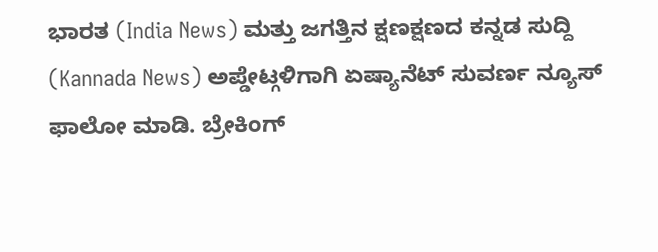ಭಾರತ (India News) ಮತ್ತು ಜಗತ್ತಿನ ಕ್ಷಣಕ್ಷಣದ ಕನ್ನಡ ಸುದ್ದಿ (Kannada News) ಅಪ್ಡೇಟ್ಗಳಿಗಾಗಿ ಏಷ್ಯಾನೆಟ್ ಸುವರ್ಣ ನ್ಯೂಸ್ ಫಾಲೋ ಮಾಡಿ. ಬ್ರೇಕಿಂಗ್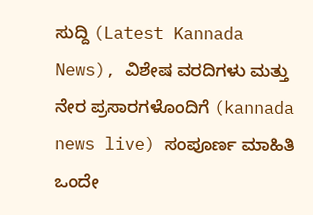ಸುದ್ದಿ (Latest Kannada News), ವಿಶೇಷ ವರದಿಗಳು ಮತ್ತು ನೇರ ಪ್ರಸಾರಗಳೊಂದಿಗೆ (kannada news live) ಸಂಪೂರ್ಣ ಮಾಹಿತಿ ಒಂದೇ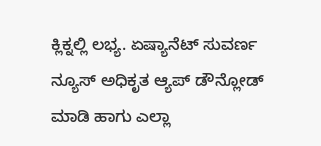ಕ್ಲಿಕ್ನಲ್ಲಿ ಲಭ್ಯ. ಏಷ್ಯಾನೆಟ್ ಸುವರ್ಣ ನ್ಯೂಸ್ ಅಧಿಕೃತ ಆ್ಯಪ್ ಡೌನ್ಲೋಡ್ ಮಾಡಿ ಹಾಗು ಎಲ್ಲಾ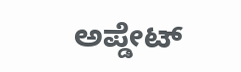ಅಪ್ಡೇಟ್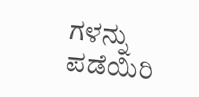ಗಳನ್ನು ಪಡೆಯಿರಿ